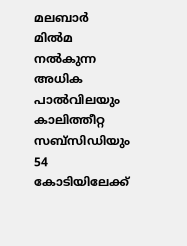മലബാര്‍ മില്‍മ നല്‍കുന്ന അധിക പാല്‍വിലയും കാലിത്തീറ്റ സബ്‌സിഡിയും 54 കോടിയിലേക്ക്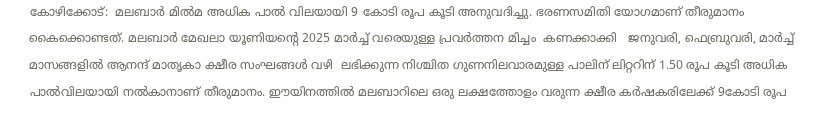കോഴിക്കോട്:  മലബാര്‍ മില്‍മ അധിക പാല്‍ വിലയായി 9 കോടി രൂപ കൂടി അനുവദിച്ചു. ഭരണസമിതി യോഗമാണ് തീരുമാനം കൈക്കൊണ്ടത്. മലബാര്‍ മേഖലാ യൂണിയന്റെ 2025 മാര്‍ച്ച് വരെയുള്ള പ്രവര്‍ത്തന മിച്ചം  കണക്കാക്കി   ജനുവരി, ഫെബ്രുവരി, മാര്‍ച്ച് മാസങ്ങളില്‍ ആനന്ദ് മാതൃകാ ക്ഷീര സംഘങ്ങള്‍ വഴി  ലഭിക്കുന്ന നിശ്ചിത ഗുണനിലവാരമുള്ള പാലിന് ലിറ്ററിന് 1.50 രൂപ കൂടി അധിക പാല്‍വിലയായി നല്‍കാനാണ് തീരുമാനം. ഈയിനത്തില്‍ മലബാറിലെ ഒരു ലക്ഷത്തോളം വരുന്ന ക്ഷീര കര്‍ഷകരിലേക്ക് 9കോടി രൂപ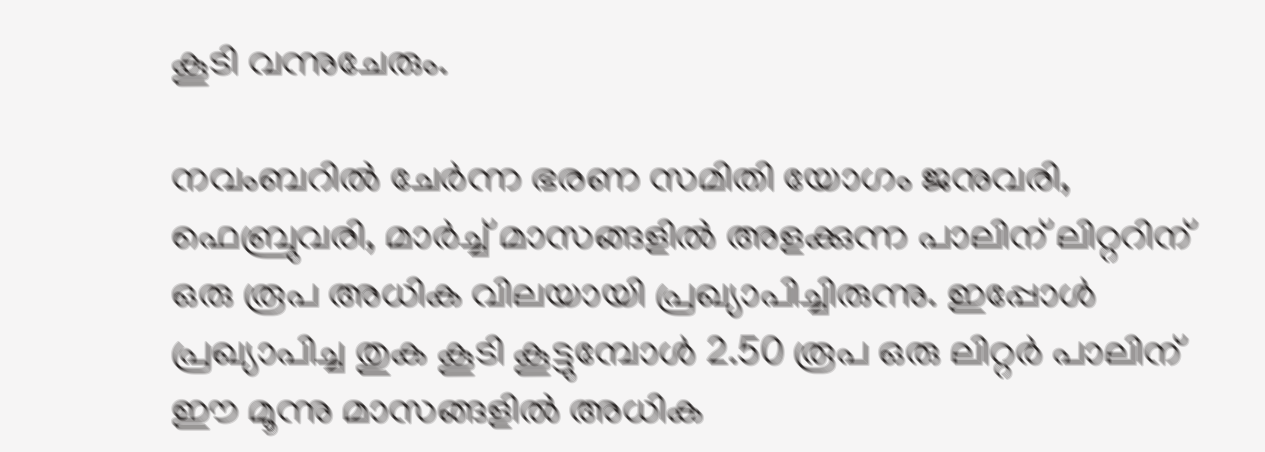കൂടി വന്നുചേരും.

നവംബറില്‍ ചേര്‍ന്ന ഭരണ സമിതി യോഗം ജനുവരി, ഫെബ്രുവരി, മാര്‍ച്ച് മാസങ്ങളില്‍ അളക്കുന്ന പാലിന് ലിറ്ററിന് ഒരു രൂപ അധിക വിലയായി പ്രഖ്യാപിച്ചിരുന്നു. ഇപ്പോള്‍ പ്രഖ്യാപിച്ച തുക കൂടി കൂട്ടുമ്പോള്‍ 2.50 രൂപ ഒരു ലിറ്റര്‍ പാലിന് ഈ മൂന്നു മാസങ്ങളില്‍ അധിക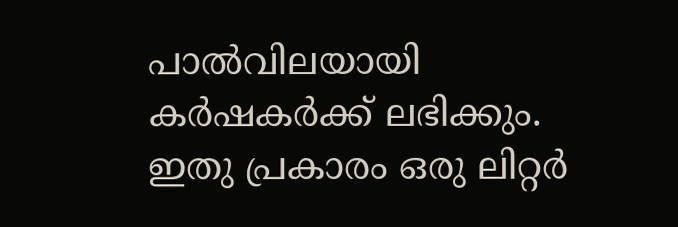പാല്‍വിലയായി കര്‍ഷകര്‍ക്ക് ലഭിക്കും. ഇതു പ്രകാരം ഒരു ലിറ്റര്‍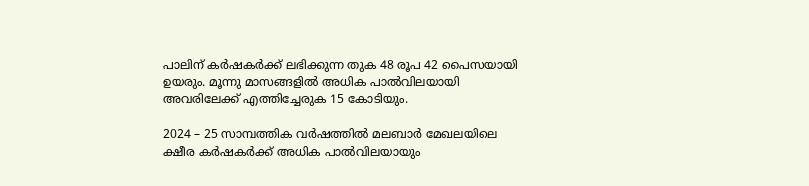പാലിന് കര്‍ഷകര്‍ക്ക് ലഭിക്കുന്ന തുക 48 രൂപ 42 പൈസയായി ഉയരും. മൂന്നു മാസങ്ങളില്‍ അധിക പാല്‍വിലയായി അവരിലേക്ക് എത്തിച്ചേരുക 15 കോടിയും.

2024 – 25 സാമ്പത്തിക വര്‍ഷത്തില്‍ മലബാര്‍ മേഖലയിലെ ക്ഷീര കര്‍ഷകര്‍ക്ക് അധിക പാല്‍വിലയായും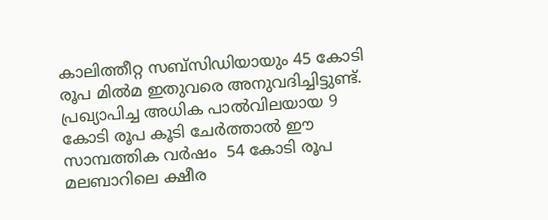കാലിത്തീറ്റ സബ്‌സിഡിയായും 45 കോടി രൂപ മില്‍മ ഇതുവരെ അനുവദിച്ചിട്ടുണ്ട്.  പ്രഖ്യാപിച്ച അധിക പാല്‍വിലയായ 9 കോടി രൂപ കൂടി ചേര്‍ത്താല്‍ ഈ സാമ്പത്തിക വര്‍ഷം  54 കോടി രൂപ മലബാറിലെ ക്ഷീര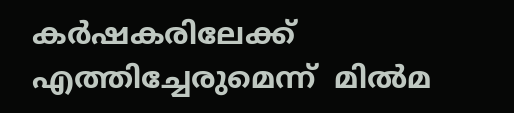കര്‍ഷകരിലേക്ക് എത്തിച്ചേരുമെന്ന്  മില്‍മ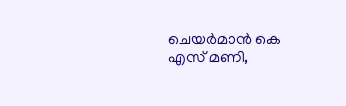ചെയര്‍മാന്‍ കെ എസ് മണി,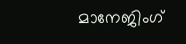മാനേജിംഗ്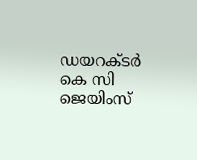ഡയറക്ടര്‍ കെ സി ജെയിംസ്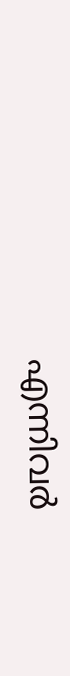എന്നിവര്‍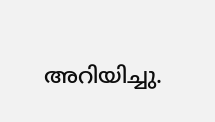അറിയിച്ചു.